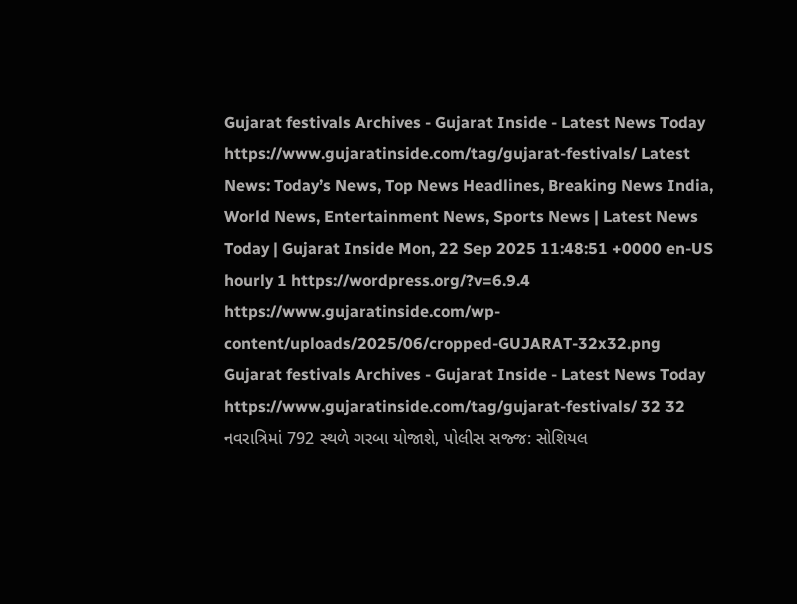Gujarat festivals Archives - Gujarat Inside - Latest News Today https://www.gujaratinside.com/tag/gujarat-festivals/ Latest News: Today’s News, Top News Headlines, Breaking News India, World News, Entertainment News, Sports News | Latest News Today | Gujarat Inside Mon, 22 Sep 2025 11:48:51 +0000 en-US hourly 1 https://wordpress.org/?v=6.9.4 https://www.gujaratinside.com/wp-content/uploads/2025/06/cropped-GUJARAT-32x32.png Gujarat festivals Archives - Gujarat Inside - Latest News Today https://www.gujaratinside.com/tag/gujarat-festivals/ 32 32 નવરાત્રિમાં 792 સ્થળે ગરબા યોજાશે, પોલીસ સજ્જ: સોશિયલ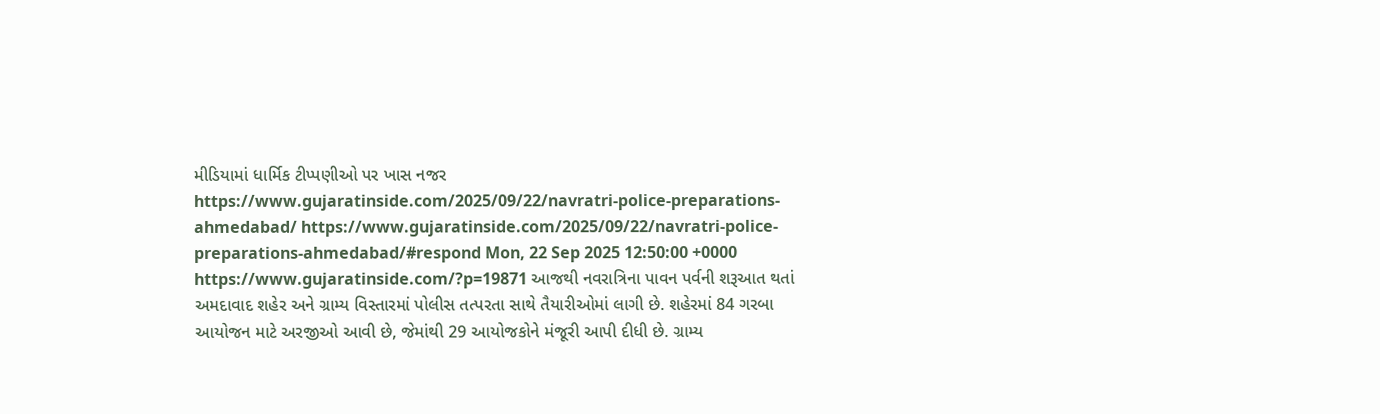મીડિયામાં ધાર્મિક ટીપ્પણીઓ પર ખાસ નજર https://www.gujaratinside.com/2025/09/22/navratri-police-preparations-ahmedabad/ https://www.gujaratinside.com/2025/09/22/navratri-police-preparations-ahmedabad/#respond Mon, 22 Sep 2025 12:50:00 +0000 https://www.gujaratinside.com/?p=19871 આજથી નવરાત્રિના પાવન પર્વની શરૂઆત થતાં અમદાવાદ શહેર અને ગ્રામ્ય વિસ્તારમાં પોલીસ તત્પરતા સાથે તૈયારીઓમાં લાગી છે. શહેરમાં 84 ગરબા આયોજન માટે અરજીઓ આવી છે, જેમાંથી 29 આયોજકોને મંજૂરી આપી દીધી છે. ગ્રામ્ય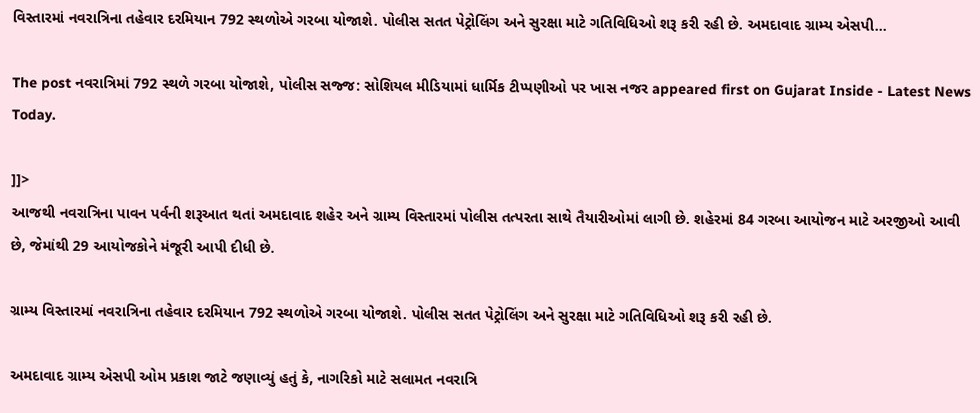વિસ્તારમાં નવરાત્રિના તહેવાર દરમિયાન 792 સ્થળોએ ગરબા યોજાશે. પોલીસ સતત પેટ્રોલિંગ અને સુરક્ષા માટે ગતિવિધિઓ શરૂ કરી રહી છે. અમદાવાદ ગ્રામ્ય એસપી...

The post નવરાત્રિમાં 792 સ્થળે ગરબા યોજાશે, પોલીસ સજ્જ: સોશિયલ મીડિયામાં ધાર્મિક ટીપ્પણીઓ પર ખાસ નજર appeared first on Gujarat Inside - Latest News Today.

]]>
આજથી નવરાત્રિના પાવન પર્વની શરૂઆત થતાં અમદાવાદ શહેર અને ગ્રામ્ય વિસ્તારમાં પોલીસ તત્પરતા સાથે તૈયારીઓમાં લાગી છે. શહેરમાં 84 ગરબા આયોજન માટે અરજીઓ આવી છે, જેમાંથી 29 આયોજકોને મંજૂરી આપી દીધી છે.

ગ્રામ્ય વિસ્તારમાં નવરાત્રિના તહેવાર દરમિયાન 792 સ્થળોએ ગરબા યોજાશે. પોલીસ સતત પેટ્રોલિંગ અને સુરક્ષા માટે ગતિવિધિઓ શરૂ કરી રહી છે.

અમદાવાદ ગ્રામ્ય એસપી ઓમ પ્રકાશ જાટે જણાવ્યું હતું કે, નાગરિકો માટે સલામત નવરાત્રિ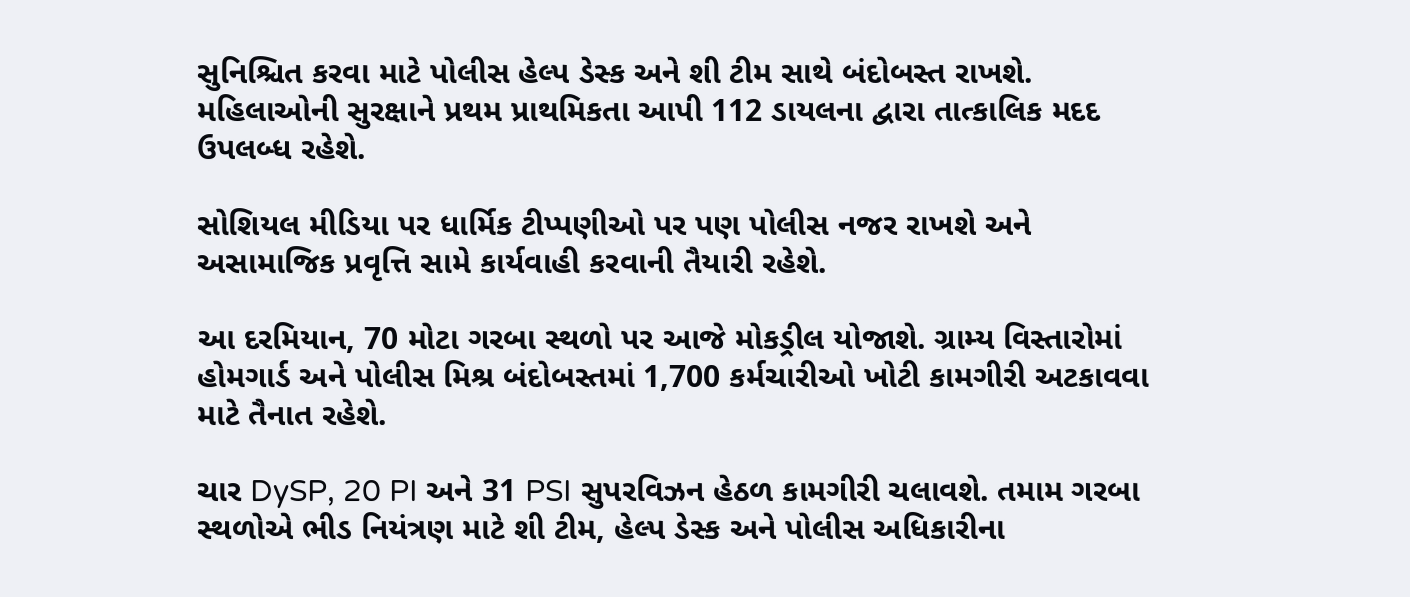સુનિશ્ચિત કરવા માટે પોલીસ હેલ્પ ડેસ્ક અને શી ટીમ સાથે બંદોબસ્ત રાખશે. મહિલાઓની સુરક્ષાને પ્રથમ પ્રાથમિકતા આપી 112 ડાયલના દ્વારા તાત્કાલિક મદદ ઉપલબ્ધ રહેશે.

સોશિયલ મીડિયા પર ધાર્મિક ટીપ્પણીઓ પર પણ પોલીસ નજર રાખશે અને અસામાજિક પ્રવૃત્તિ સામે કાર્યવાહી કરવાની તૈયારી રહેશે.

આ દરમિયાન, 70 મોટા ગરબા સ્થળો પર આજે મોકડ્રીલ યોજાશે. ગ્રામ્ય વિસ્તારોમાં હોમગાર્ડ અને પોલીસ મિશ્ર બંદોબસ્તમાં 1,700 કર્મચારીઓ ખોટી કામગીરી અટકાવવા માટે તૈનાત રહેશે.

ચાર DySP, 20 PI અને 31 PSI સુપરવિઝન હેઠળ કામગીરી ચલાવશે. તમામ ગરબા સ્થળોએ ભીડ નિયંત્રણ માટે શી ટીમ, હેલ્પ ડેસ્ક અને પોલીસ અધિકારીના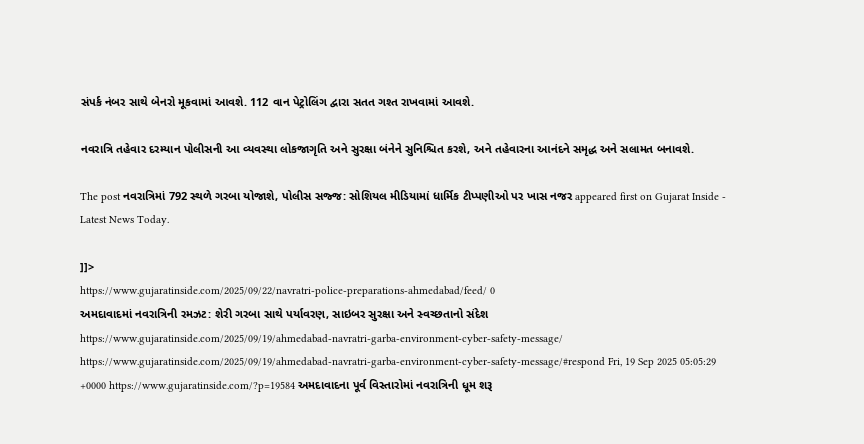સંપર્ક નંબર સાથે બેનરો મૂકવામાં આવશે. 112 વાન પેટ્રોલિંગ દ્વારા સતત ગશ્ત રાખવામાં આવશે.

નવરાત્રિ તહેવાર દરમ્યાન પોલીસની આ વ્યવસ્થા લોકજાગૃતિ અને સુરક્ષા બંનેને સુનિશ્ચિત કરશે, અને તહેવારના આનંદને સમૃદ્ધ અને સલામત બનાવશે.

The post નવરાત્રિમાં 792 સ્થળે ગરબા યોજાશે, પોલીસ સજ્જ: સોશિયલ મીડિયામાં ધાર્મિક ટીપ્પણીઓ પર ખાસ નજર appeared first on Gujarat Inside - Latest News Today.

]]>
https://www.gujaratinside.com/2025/09/22/navratri-police-preparations-ahmedabad/feed/ 0
અમદાવાદમાં નવરાત્રિની રમઝટ: શેરી ગરબા સાથે પર્યાવરણ, સાઇબર સુરક્ષા અને સ્વચ્છતાનો સંદેશ https://www.gujaratinside.com/2025/09/19/ahmedabad-navratri-garba-environment-cyber-safety-message/ https://www.gujaratinside.com/2025/09/19/ahmedabad-navratri-garba-environment-cyber-safety-message/#respond Fri, 19 Sep 2025 05:05:29 +0000 https://www.gujaratinside.com/?p=19584 અમદાવાદના પૂર્વ વિસ્તારોમાં નવરાત્રિની ધૂમ શરૂ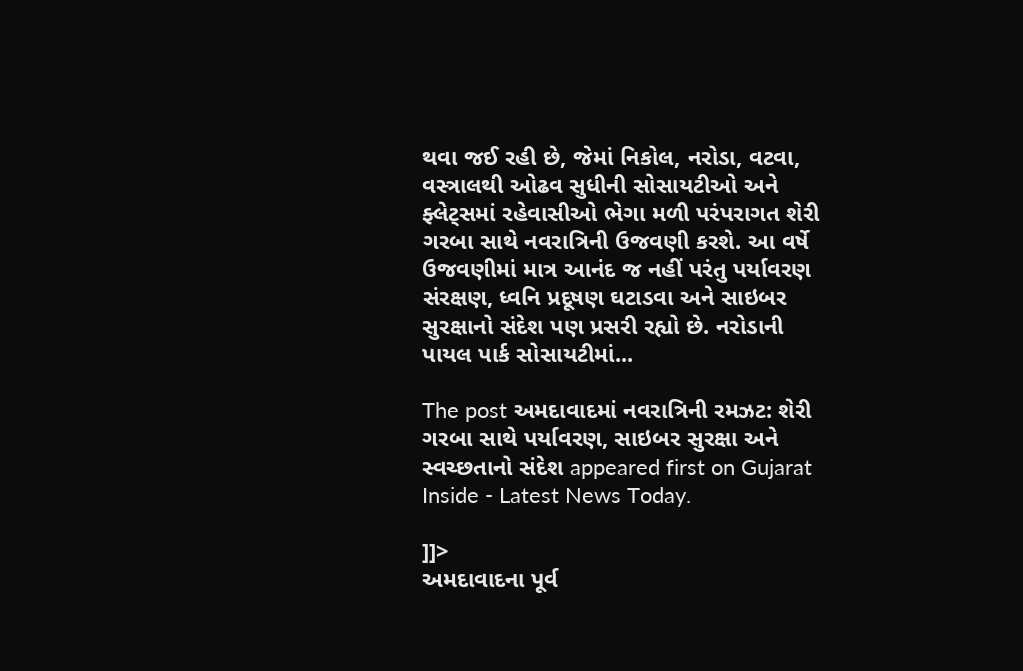થવા જઈ રહી છે, જેમાં નિકોલ, નરોડા, વટવા, વસ્ત્રાલથી ઓઢવ સુધીની સોસાયટીઓ અને ફ્લેટ્સમાં રહેવાસીઓ ભેગા મળી પરંપરાગત શેરી ગરબા સાથે નવરાત્રિની ઉજવણી કરશે. આ વર્ષે ઉજવણીમાં માત્ર આનંદ જ નહીં પરંતુ પર્યાવરણ સંરક્ષણ, ધ્વનિ પ્રદૂષણ ઘટાડવા અને સાઇબર સુરક્ષાનો સંદેશ પણ પ્રસરી રહ્યો છે. નરોડાની પાયલ પાર્ક સોસાયટીમાં...

The post અમદાવાદમાં નવરાત્રિની રમઝટ: શેરી ગરબા સાથે પર્યાવરણ, સાઇબર સુરક્ષા અને સ્વચ્છતાનો સંદેશ appeared first on Gujarat Inside - Latest News Today.

]]>
અમદાવાદના પૂર્વ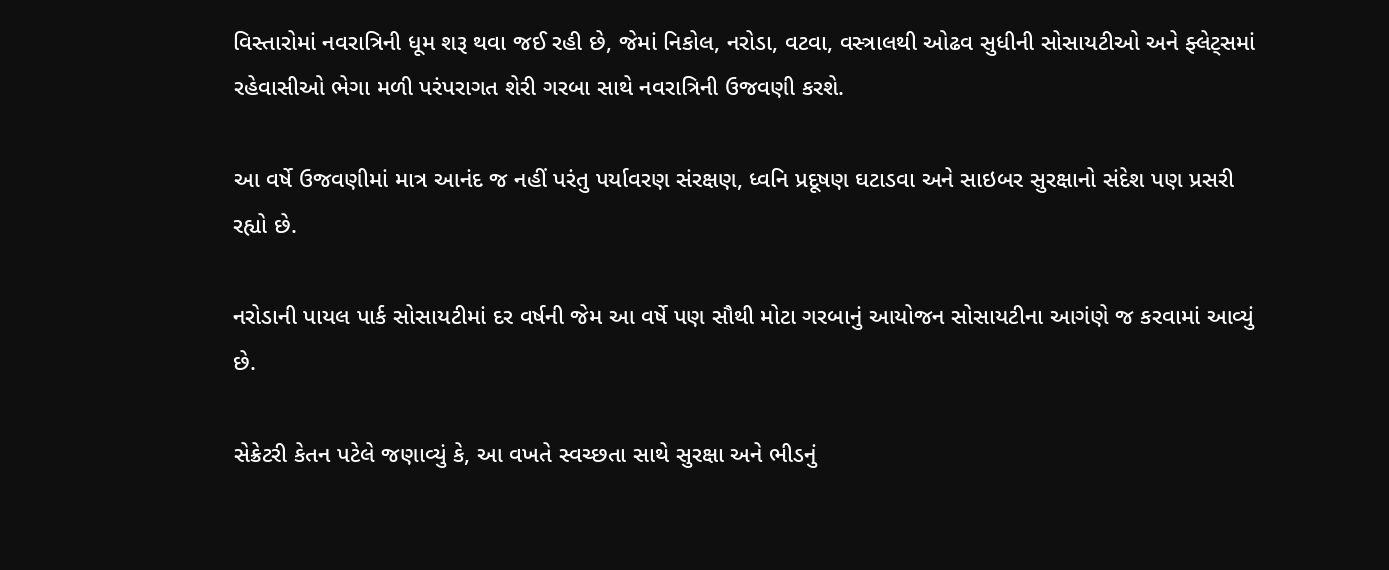વિસ્તારોમાં નવરાત્રિની ધૂમ શરૂ થવા જઈ રહી છે, જેમાં નિકોલ, નરોડા, વટવા, વસ્ત્રાલથી ઓઢવ સુધીની સોસાયટીઓ અને ફ્લેટ્સમાં રહેવાસીઓ ભેગા મળી પરંપરાગત શેરી ગરબા સાથે નવરાત્રિની ઉજવણી કરશે.

આ વર્ષે ઉજવણીમાં માત્ર આનંદ જ નહીં પરંતુ પર્યાવરણ સંરક્ષણ, ધ્વનિ પ્રદૂષણ ઘટાડવા અને સાઇબર સુરક્ષાનો સંદેશ પણ પ્રસરી રહ્યો છે.

નરોડાની પાયલ પાર્ક સોસાયટીમાં દર વર્ષની જેમ આ વર્ષે પણ સૌથી મોટા ગરબાનું આયોજન સોસાયટીના આગંણે જ કરવામાં આવ્યું છે.

સેક્રેટરી કેતન પટેલે જણાવ્યું કે, આ વખતે સ્વચ્છતા સાથે સુરક્ષા અને ભીડનું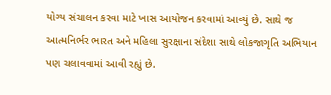યોગ્ય સંચાલન કરવા માટે ખાસ આયોજન કરવામાં આવ્યું છે. સાથે જ આત્મનિર્ભર ભારત અને મહિલા સુરક્ષાના સંદેશા સાથે લોકજાગૃતિ અભિયાન પણ ચલાવવામાં આવી રહ્યું છે.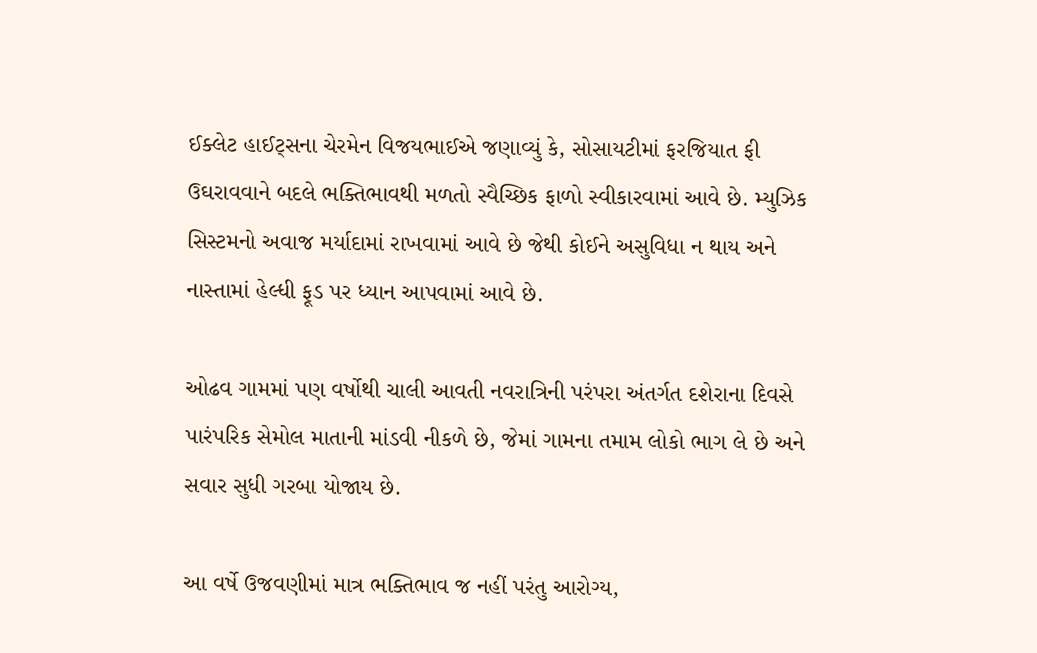ઈક્લેટ હાઈટ્સના ચેરમેન વિજયભાઈએ જણાવ્યું કે, સોસાયટીમાં ફરજિયાત ફી ઉઘરાવવાને બદલે ભક્તિભાવથી મળતો સ્વૈચ્છિક ફાળો સ્વીકારવામાં આવે છે. મ્યુઝિક સિસ્ટમનો અવાજ મર્યાદામાં રાખવામાં આવે છે જેથી કોઈને અસુવિધા ન થાય અને નાસ્તામાં હેલ્ધી ફૂડ પર ધ્યાન આપવામાં આવે છે.

ઓઢવ ગામમાં પણ વર્ષોથી ચાલી આવતી નવરાત્રિની પરંપરા અંતર્ગત દશેરાના દિવસે પારંપરિક સેમોલ માતાની માંડવી નીકળે છે, જેમાં ગામના તમામ લોકો ભાગ લે છે અને સવાર સુધી ગરબા યોજાય છે.

આ વર્ષે ઉજવણીમાં માત્ર ભક્તિભાવ જ નહીં પરંતુ આરોગ્ય,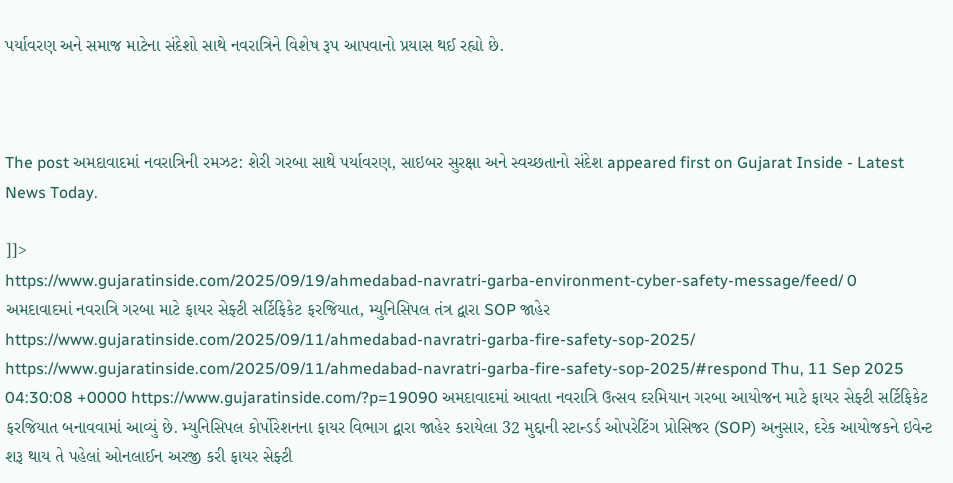પર્યાવરણ અને સમાજ માટેના સંદેશો સાથે નવરાત્રિને વિશેષ રૂપ આપવાનો પ્રયાસ થઈ રહ્યો છે.



The post અમદાવાદમાં નવરાત્રિની રમઝટ: શેરી ગરબા સાથે પર્યાવરણ, સાઇબર સુરક્ષા અને સ્વચ્છતાનો સંદેશ appeared first on Gujarat Inside - Latest News Today.

]]>
https://www.gujaratinside.com/2025/09/19/ahmedabad-navratri-garba-environment-cyber-safety-message/feed/ 0
અમદાવાદમાં નવરાત્રિ ગરબા માટે ફાયર સેફ્ટી સર્ટિફિકેટ ફરજિયાત, મ્યુનિસિપલ તંત્ર દ્વારા SOP જાહેર https://www.gujaratinside.com/2025/09/11/ahmedabad-navratri-garba-fire-safety-sop-2025/ https://www.gujaratinside.com/2025/09/11/ahmedabad-navratri-garba-fire-safety-sop-2025/#respond Thu, 11 Sep 2025 04:30:08 +0000 https://www.gujaratinside.com/?p=19090 અમદાવાદમાં આવતા નવરાત્રિ ઉત્સવ દરમિયાન ગરબા આયોજન માટે ફાયર સેફ્ટી સર્ટિફિકેટ ફરજિયાત બનાવવામાં આવ્યું છે. મ્યુનિસિપલ કોર્પોરેશનના ફાયર વિભાગ દ્વારા જાહેર કરાયેલા 32 મુદ્દાની સ્ટાન્ડર્ડ ઓપરેટિંગ પ્રોસિજર (SOP) અનુસાર, દરેક આયોજકને ઇવેન્ટ શરૂ થાય તે પહેલાં ઓનલાઈન અરજી કરી ફાયર સેફ્ટી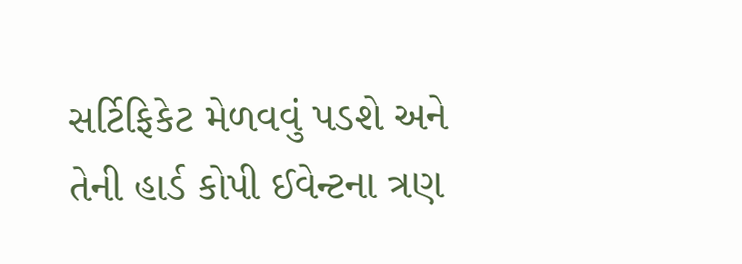સર્ટિફિકેટ મેળવવું પડશે અને તેની હાર્ડ કોપી ઈવેન્ટના ત્રણ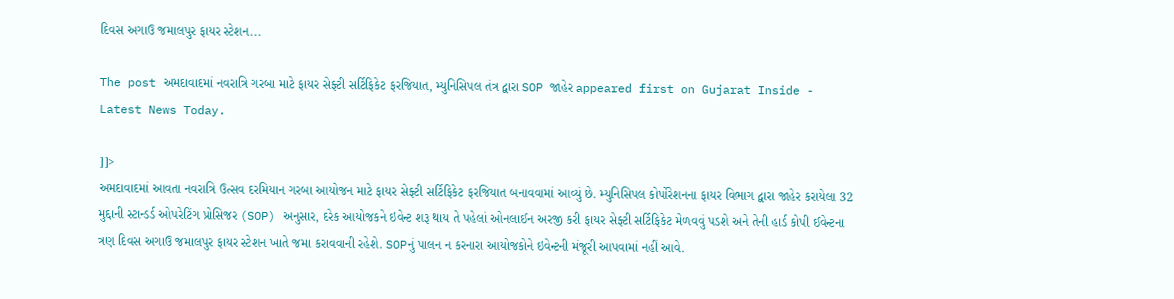દિવસ અગાઉ જમાલપુર ફાયર સ્ટેશન...

The post અમદાવાદમાં નવરાત્રિ ગરબા માટે ફાયર સેફ્ટી સર્ટિફિકેટ ફરજિયાત, મ્યુનિસિપલ તંત્ર દ્વારા SOP જાહેર appeared first on Gujarat Inside - Latest News Today.

]]>
અમદાવાદમાં આવતા નવરાત્રિ ઉત્સવ દરમિયાન ગરબા આયોજન માટે ફાયર સેફ્ટી સર્ટિફિકેટ ફરજિયાત બનાવવામાં આવ્યું છે. મ્યુનિસિપલ કોર્પોરેશનના ફાયર વિભાગ દ્વારા જાહેર કરાયેલા 32 મુદ્દાની સ્ટાન્ડર્ડ ઓપરેટિંગ પ્રોસિજર (SOP) અનુસાર, દરેક આયોજકને ઇવેન્ટ શરૂ થાય તે પહેલાં ઓનલાઈન અરજી કરી ફાયર સેફ્ટી સર્ટિફિકેટ મેળવવું પડશે અને તેની હાર્ડ કોપી ઈવેન્ટના ત્રણ દિવસ અગાઉ જમાલપુર ફાયર સ્ટેશન ખાતે જમા કરાવવાની રહેશે. SOPનું પાલન ન કરનારા આયોજકોને ઇવેન્ટની મંજૂરી આપવામાં નહીં આવે.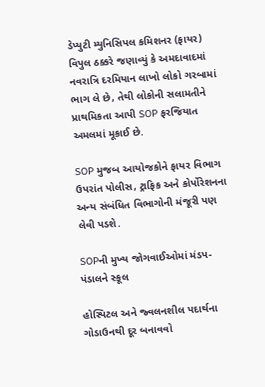ડેપ્યુટી મ્યુનિસિપલ કમિશનર (ફાયર) વિપુલ ઠક્કરે જણાવ્યું કે અમદાવાદમાં નવરાત્રિ દરમિયાન લાખો લોકો ગરબામાં ભાગ લે છે, તેથી લોકોની સલામતીને પ્રાથમિકતા આપી SOP ફરજિયાત અમલમાં મૂકાઈ છે.

SOP મુજબ આયોજકોને ફાયર વિભાગ ઉપરાંત પોલીસ, ટ્રાફિક અને કોર્પોરેશનના અન્ય સંબંધિત વિભાગોની મંજૂરી પણ લેવી પડશે.

SOPની મુખ્ય જોગવાઈઓમાં મંડપ-પંડાલને સ્કૂલ

હોસ્પિટલ અને જ્વલનશીલ પદાર્થના ગોડાઉનથી દૂર બનાવવો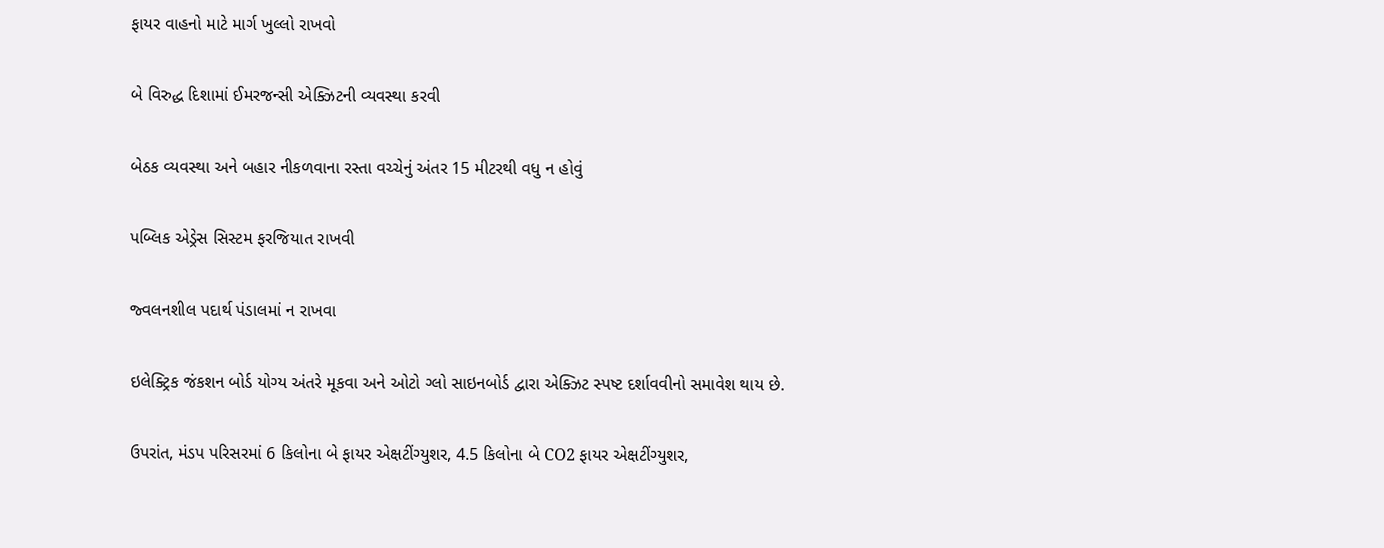ફાયર વાહનો માટે માર્ગ ખુલ્લો રાખવો

બે વિરુદ્ધ દિશામાં ઈમરજન્સી એક્ઝિટની વ્યવસ્થા કરવી

બેઠક વ્યવસ્થા અને બહાર નીકળવાના રસ્તા વચ્ચેનું અંતર 15 મીટરથી વધુ ન હોવું

પબ્લિક એડ્રેસ સિસ્ટમ ફરજિયાત રાખવી

જ્વલનશીલ પદાર્થ પંડાલમાં ન રાખવા

ઇલેક્ટ્રિક જંકશન બોર્ડ યોગ્ય અંતરે મૂકવા અને ઓટો ગ્લો સાઇનબોર્ડ દ્વારા એક્ઝિટ સ્પષ્ટ દર્શાવવીનો સમાવેશ થાય છે.

ઉપરાંત, મંડપ પરિસરમાં 6 કિલોના બે ફાયર એક્ષટીંગ્યુશર, 4.5 કિલોના બે CO2 ફાયર એક્ષટીંગ્યુશર,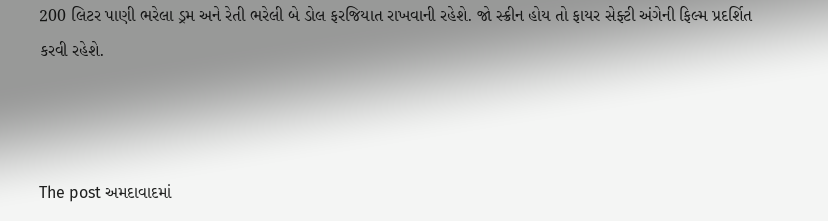200 લિટર પાણી ભરેલા ડ્રમ અને રેતી ભરેલી બે ડોલ ફરજિયાત રાખવાની રહેશે. જો સ્ક્રીન હોય તો ફાયર સેફ્ટી અંગેની ફિલ્મ પ્રદર્શિત કરવી રહેશે.



The post અમદાવાદમાં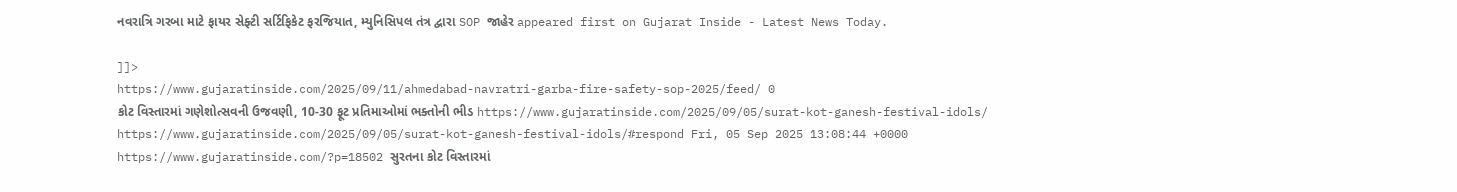નવરાત્રિ ગરબા માટે ફાયર સેફ્ટી સર્ટિફિકેટ ફરજિયાત, મ્યુનિસિપલ તંત્ર દ્વારા SOP જાહેર appeared first on Gujarat Inside - Latest News Today.

]]>
https://www.gujaratinside.com/2025/09/11/ahmedabad-navratri-garba-fire-safety-sop-2025/feed/ 0
કોટ વિસ્તારમાં ગણેશોત્સવની ઉજવણી, 10-30 ફૂટ પ્રતિમાઓમાં ભક્તોની ભીડ https://www.gujaratinside.com/2025/09/05/surat-kot-ganesh-festival-idols/ https://www.gujaratinside.com/2025/09/05/surat-kot-ganesh-festival-idols/#respond Fri, 05 Sep 2025 13:08:44 +0000 https://www.gujaratinside.com/?p=18502 સુરતના કોટ વિસ્તારમાં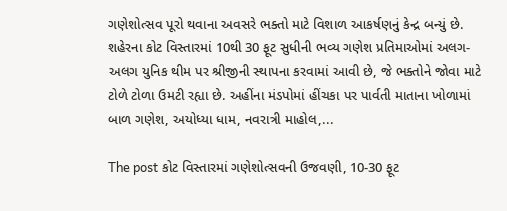ગણેશોત્સવ પૂરો થવાના અવસરે ભક્તો માટે વિશાળ આકર્ષણનું કેન્દ્ર બન્યું છે. શહેરના કોટ વિસ્તારમાં 10થી 30 ફૂટ સુધીની ભવ્ય ગણેશ પ્રતિમાઓમાં અલગ-અલગ યુનિક થીમ પર શ્રીજીની સ્થાપના કરવામાં આવી છે, જે ભક્તોને જોવા માટે ટોળે ટોળા ઉમટી રહ્યા છે. અહીંના મંડપોમાં હીંચકા પર પાર્વતી માતાના ખોળામાં બાળ ગણેશ, અયોધ્યા ધામ, નવરાત્રી માહોલ,...

The post કોટ વિસ્તારમાં ગણેશોત્સવની ઉજવણી, 10-30 ફૂટ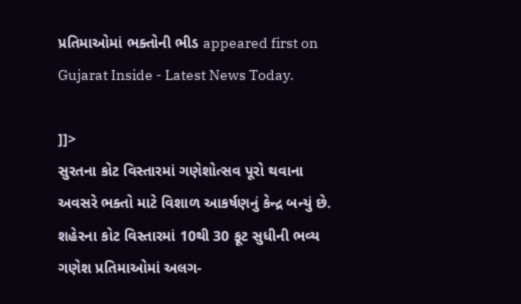પ્રતિમાઓમાં ભક્તોની ભીડ appeared first on Gujarat Inside - Latest News Today.

]]>
સુરતના કોટ વિસ્તારમાં ગણેશોત્સવ પૂરો થવાના અવસરે ભક્તો માટે વિશાળ આકર્ષણનું કેન્દ્ર બન્યું છે. શહેરના કોટ વિસ્તારમાં 10થી 30 ફૂટ સુધીની ભવ્ય ગણેશ પ્રતિમાઓમાં અલગ-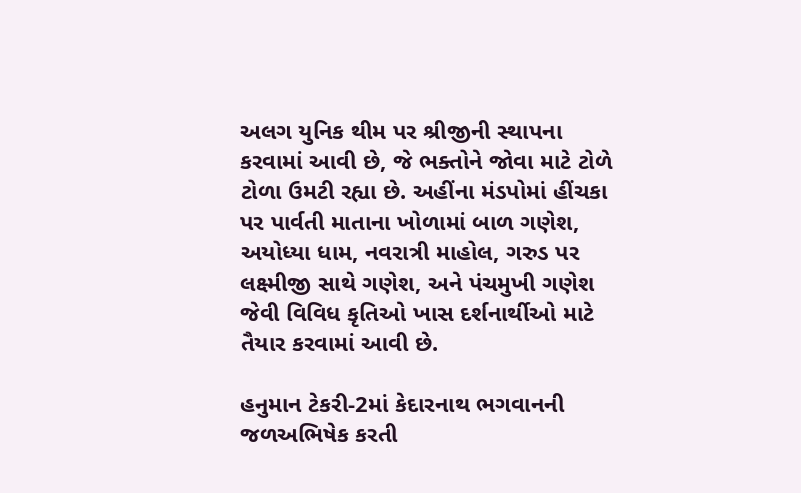અલગ યુનિક થીમ પર શ્રીજીની સ્થાપના કરવામાં આવી છે, જે ભક્તોને જોવા માટે ટોળે ટોળા ઉમટી રહ્યા છે. અહીંના મંડપોમાં હીંચકા પર પાર્વતી માતાના ખોળામાં બાળ ગણેશ, અયોધ્યા ધામ, નવરાત્રી માહોલ, ગરુડ પર લક્ષ્મીજી સાથે ગણેશ, અને પંચમુખી ગણેશ જેવી વિવિધ કૃતિઓ ખાસ દર્શનાર્થીઓ માટે તૈયાર કરવામાં આવી છે.

હનુમાન ટેકરી-2માં કેદારનાથ ભગવાનની જળઅભિષેક કરતી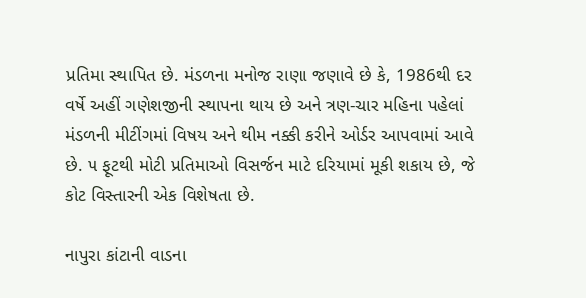પ્રતિમા સ્થાપિત છે. મંડળના મનોજ રાણા જણાવે છે કે, 1986થી દર વર્ષે અહીં ગણેશજીની સ્થાપના થાય છે અને ત્રણ-ચાર મહિના પહેલાં મંડળની મીટીંગમાં વિષય અને થીમ નક્કી કરીને ઓર્ડર આપવામાં આવે છે. ૫ ફૂટથી મોટી પ્રતિમાઓ વિસર્જન માટે દરિયામાં મૂકી શકાય છે, જે કોટ વિસ્તારની એક વિશેષતા છે.

નાપુરા કાંટાની વાડના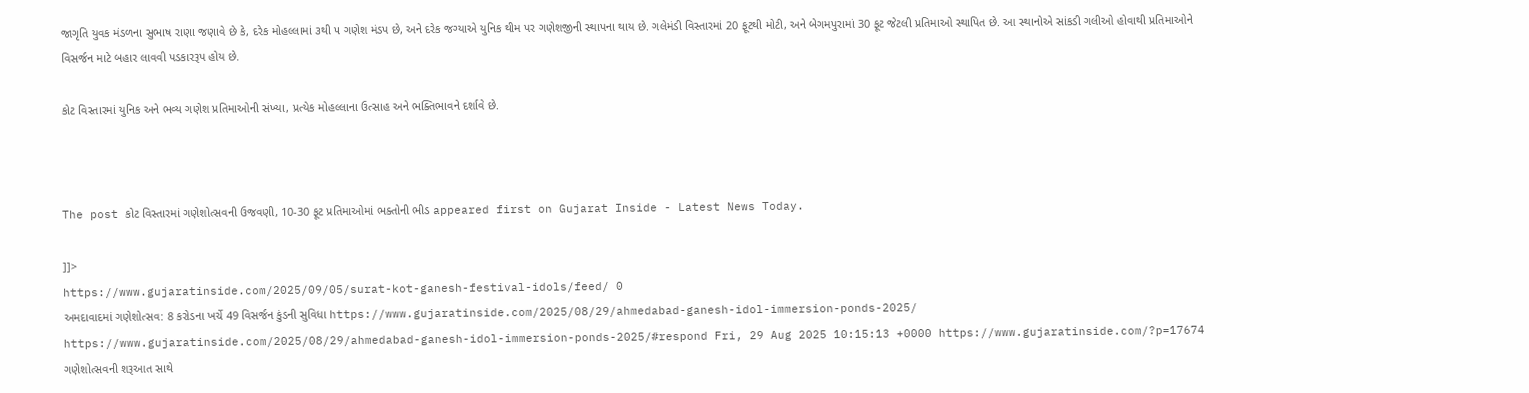જાગૃતિ યુવક મંડળના સુભાષ રાણા જણાવે છે કે, દરેક મોહલ્લામાં ૩થી ૫ ગણેશ મંડપ છે, અને દરેક જગ્યાએ યુનિક થીમ પર ગણેશજીની સ્થાપના થાય છે. ગલેમંડી વિસ્તારમાં 20 ફૂટથી મોટી, અને બેગમપુરામાં 30 ફૂટ જેટલી પ્રતિમાઓ સ્થાપિત છે. આ સ્થાનોએ સાંકડી ગલીઓ હોવાથી પ્રતિમાઓને વિસર્જન માટે બહાર લાવવી પડકારરૂપ હોય છે.

કોટ વિસ્તારમાં યુનિક અને ભવ્ય ગણેશ પ્રતિમાઓની સંખ્યા, પ્રત્યેક મોહલ્લાના ઉત્સાહ અને ભક્તિભાવને દર્શાવે છે.



The post કોટ વિસ્તારમાં ગણેશોત્સવની ઉજવણી, 10-30 ફૂટ પ્રતિમાઓમાં ભક્તોની ભીડ appeared first on Gujarat Inside - Latest News Today.

]]>
https://www.gujaratinside.com/2025/09/05/surat-kot-ganesh-festival-idols/feed/ 0
અમદાવાદમાં ગણેશોત્સવ: 8 કરોડના ખર્ચે 49 વિસર્જન કુંડની સુવિધા https://www.gujaratinside.com/2025/08/29/ahmedabad-ganesh-idol-immersion-ponds-2025/ https://www.gujaratinside.com/2025/08/29/ahmedabad-ganesh-idol-immersion-ponds-2025/#respond Fri, 29 Aug 2025 10:15:13 +0000 https://www.gujaratinside.com/?p=17674 ગણેશોત્સવની શરૂઆત સાથે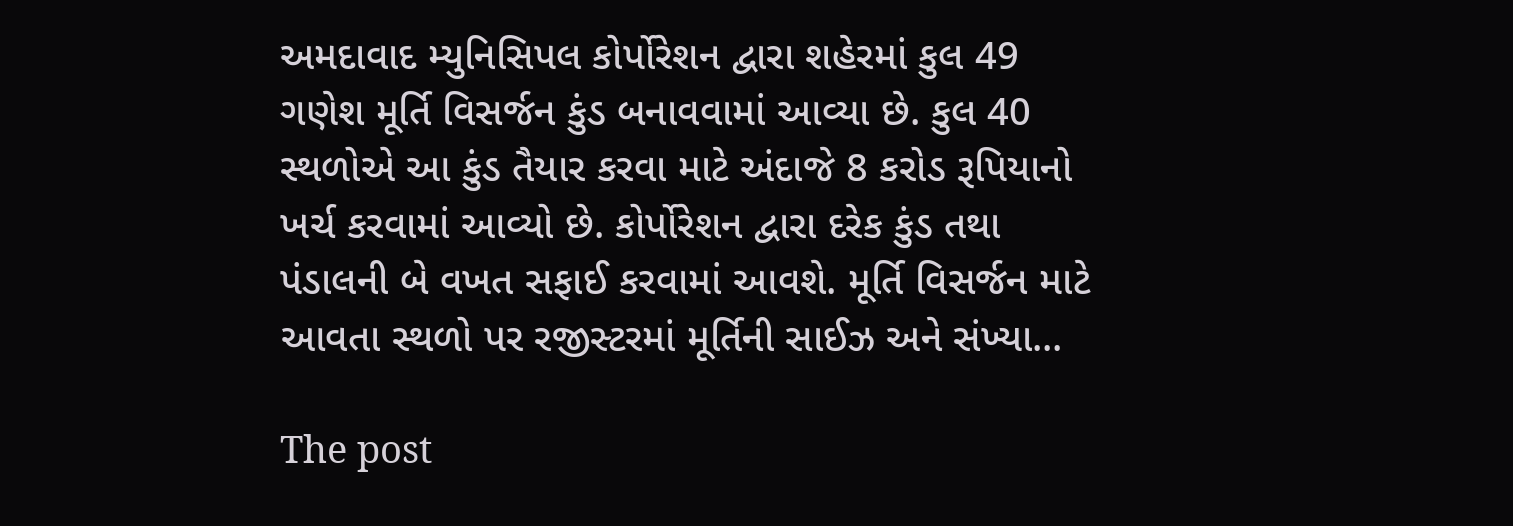અમદાવાદ મ્યુનિસિપલ કોર્પોરેશન દ્વારા શહેરમાં કુલ 49 ગણેશ મૂર્તિ વિસર્જન કુંડ બનાવવામાં આવ્યા છે. કુલ 40 સ્થળોએ આ કુંડ તૈયાર કરવા માટે અંદાજે 8 કરોડ રૂપિયાનો ખર્ચ કરવામાં આવ્યો છે. કોર્પોરેશન દ્વારા દરેક કુંડ તથા પંડાલની બે વખત સફાઈ કરવામાં આવશે. મૂર્તિ વિસર્જન માટે આવતા સ્થળો પર રજીસ્ટરમાં મૂર્તિની સાઈઝ અને સંખ્યા...

The post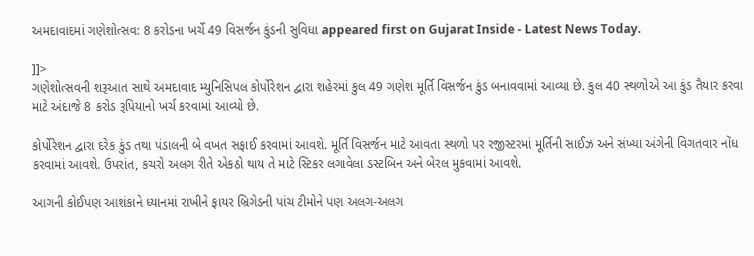અમદાવાદમાં ગણેશોત્સવ: 8 કરોડના ખર્ચે 49 વિસર્જન કુંડની સુવિધા appeared first on Gujarat Inside - Latest News Today.

]]>
ગણેશોત્સવની શરૂઆત સાથે અમદાવાદ મ્યુનિસિપલ કોર્પોરેશન દ્વારા શહેરમાં કુલ 49 ગણેશ મૂર્તિ વિસર્જન કુંડ બનાવવામાં આવ્યા છે. કુલ 40 સ્થળોએ આ કુંડ તૈયાર કરવા માટે અંદાજે 8 કરોડ રૂપિયાનો ખર્ચ કરવામાં આવ્યો છે.

કોર્પોરેશન દ્વારા દરેક કુંડ તથા પંડાલની બે વખત સફાઈ કરવામાં આવશે. મૂર્તિ વિસર્જન માટે આવતા સ્થળો પર રજીસ્ટરમાં મૂર્તિની સાઈઝ અને સંખ્યા અંગેની વિગતવાર નોંધ કરવામાં આવશે. ઉપરાંત, કચરો અલગ રીતે એકઠો થાય તે માટે સ્ટિકર લગાવેલા ડસ્ટબિન અને બેરલ મુકવામાં આવશે.

આગની કોઈપણ આશંકાને ધ્યાનમાં રાખીને ફાયર બ્રિગેડની પાંચ ટીમોને પણ અલગ-અલગ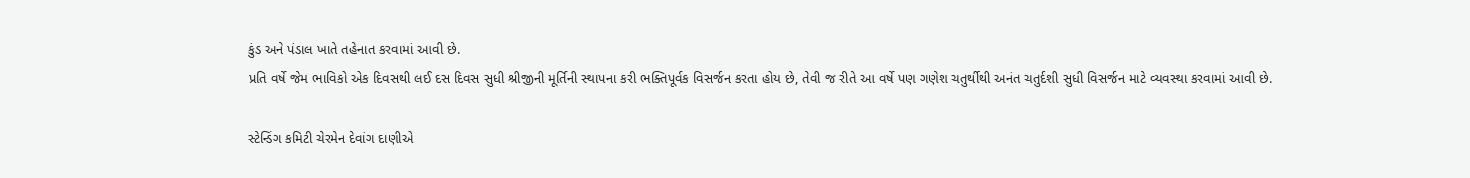કુંડ અને પંડાલ ખાતે તહેનાત કરવામાં આવી છે.
પ્રતિ વર્ષે જેમ ભાવિકો એક દિવસથી લઈ દસ દિવસ સુધી શ્રીજીની મૂર્તિની સ્થાપના કરી ભક્તિપૂર્વક વિસર્જન કરતા હોય છે, તેવી જ રીતે આ વર્ષે પણ ગણેશ ચતુર્થીથી અનંત ચતુર્દશી સુધી વિસર્જન માટે વ્યવસ્થા કરવામાં આવી છે.

સ્ટેન્ડિંગ કમિટી ચેરમેન દેવાંગ દાણીએ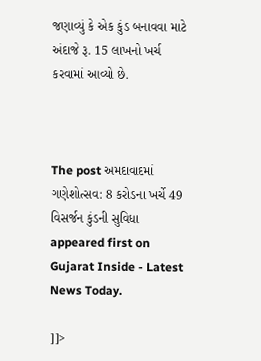જણાવ્યું કે એક કુંડ બનાવવા માટે અંદાજે રૂ. 15 લાખનો ખર્ચ કરવામાં આવ્યો છે.



The post અમદાવાદમાં ગણેશોત્સવ: 8 કરોડના ખર્ચે 49 વિસર્જન કુંડની સુવિધા appeared first on Gujarat Inside - Latest News Today.

]]>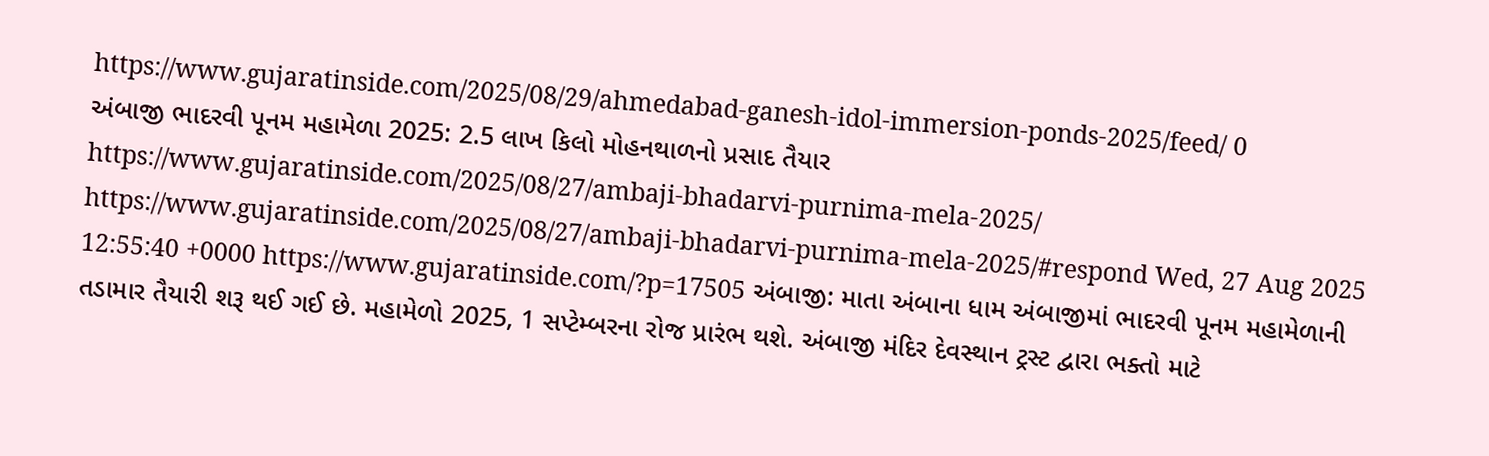https://www.gujaratinside.com/2025/08/29/ahmedabad-ganesh-idol-immersion-ponds-2025/feed/ 0
અંબાજી ભાદરવી પૂનમ મહામેળા 2025: 2.5 લાખ કિલો મોહનથાળનો પ્રસાદ તૈયાર https://www.gujaratinside.com/2025/08/27/ambaji-bhadarvi-purnima-mela-2025/ https://www.gujaratinside.com/2025/08/27/ambaji-bhadarvi-purnima-mela-2025/#respond Wed, 27 Aug 2025 12:55:40 +0000 https://www.gujaratinside.com/?p=17505 અંબાજી: માતા અંબાના ધામ અંબાજીમાં ભાદરવી પૂનમ મહામેળાની તડામાર તૈયારી શરૂ થઈ ગઈ છે. મહામેળો 2025, 1 સપ્ટેમ્બરના રોજ પ્રારંભ થશે. અંબાજી મંદિર દેવસ્થાન ટ્રસ્ટ દ્વારા ભક્તો માટે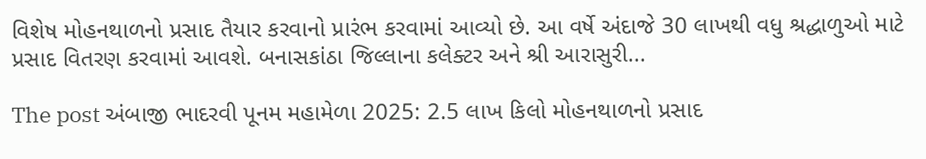વિશેષ મોહનથાળનો પ્રસાદ તૈયાર કરવાનો પ્રારંભ કરવામાં આવ્યો છે. આ વર્ષે અંદાજે 30 લાખથી વધુ શ્રદ્ધાળુઓ માટે પ્રસાદ વિતરણ કરવામાં આવશે. બનાસકાંઠા જિલ્લાના કલેક્ટર અને શ્રી આરાસુરી...

The post અંબાજી ભાદરવી પૂનમ મહામેળા 2025: 2.5 લાખ કિલો મોહનથાળનો પ્રસાદ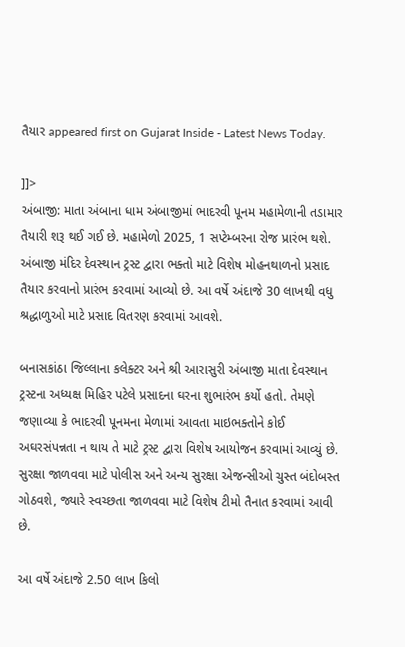તૈયાર appeared first on Gujarat Inside - Latest News Today.

]]>
અંબાજી: માતા અંબાના ધામ અંબાજીમાં ભાદરવી પૂનમ મહામેળાની તડામાર તૈયારી શરૂ થઈ ગઈ છે. મહામેળો 2025, 1 સપ્ટેમ્બરના રોજ પ્રારંભ થશે. અંબાજી મંદિર દેવસ્થાન ટ્રસ્ટ દ્વારા ભક્તો માટે વિશેષ મોહનથાળનો પ્રસાદ તૈયાર કરવાનો પ્રારંભ કરવામાં આવ્યો છે. આ વર્ષે અંદાજે 30 લાખથી વધુ શ્રદ્ધાળુઓ માટે પ્રસાદ વિતરણ કરવામાં આવશે.

બનાસકાંઠા જિલ્લાના કલેક્ટર અને શ્રી આરાસુરી અંબાજી માતા દેવસ્થાન ટ્રસ્ટના અધ્યક્ષ મિહિર પટેલે પ્રસાદના ઘરના શુભારંભ કર્યો હતો. તેમણે જણાવ્યા કે ભાદરવી પૂનમના મેળામાં આવતા માઇભક્તોને કોઈ અઘરસંપન્નતા ન થાય તે માટે ટ્રસ્ટ દ્વારા વિશેષ આયોજન કરવામાં આવ્યું છે. સુરક્ષા જાળવવા માટે પોલીસ અને અન્ય સુરક્ષા એજન્સીઓ ચુસ્ત બંદોબસ્ત ગોઠવશે, જ્યારે સ્વચ્છતા જાળવવા માટે વિશેષ ટીમો તૈનાત કરવામાં આવી છે.

આ વર્ષે અંદાજે 2.50 લાખ કિલો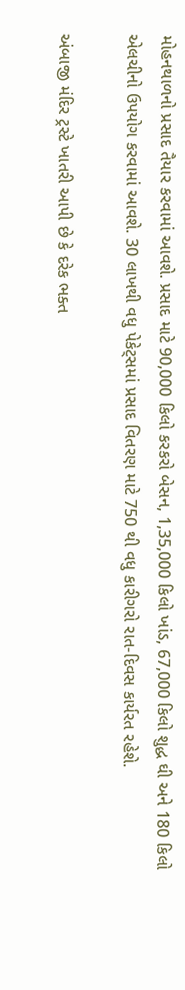મોહનથાળનો પ્રસાદ તૈયાર કરવામાં આવશે. પ્રસાદ માટે 90,000 કિલો કરકરો બેસન, 1,35,000 કિલો ખાંડ, 67,000 કિલો શુદ્ધ ઘી અને 180 કિલો એલચીનો ઉપયોગ કરવામાં આવશે. 30 લાખથી વધુ પેકેટ્સમાં પ્રસાદ વિતરણ માટે 750 થી વધુ કારીગરો રાત-દિવસ કાર્યરત રહેશે.

અંબાજી મંદિર ટ્રસ્ટે ખાતરી આપી છે કે દરેક ભક્ત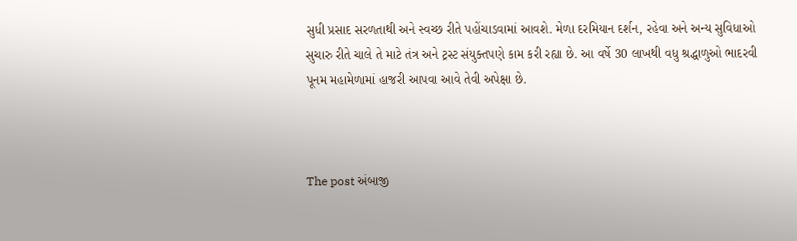સુધી પ્રસાદ સરળતાથી અને સ્વચ્છ રીતે પહોંચાડવામાં આવશે. મેળા દરમિયાન દર્શન, રહેવા અને અન્ય સુવિધાઓ સુચારુ રીતે ચાલે તે માટે તંત્ર અને ટ્રસ્ટ સંયુક્તપણે કામ કરી રહ્યા છે. આ વર્ષે 30 લાખથી વધુ શ્રદ્ધાળુઓ ભાદરવી પૂનમ મહામેળામાં હાજરી આપવા આવે તેવી અપેક્ષા છે.



The post અંબાજી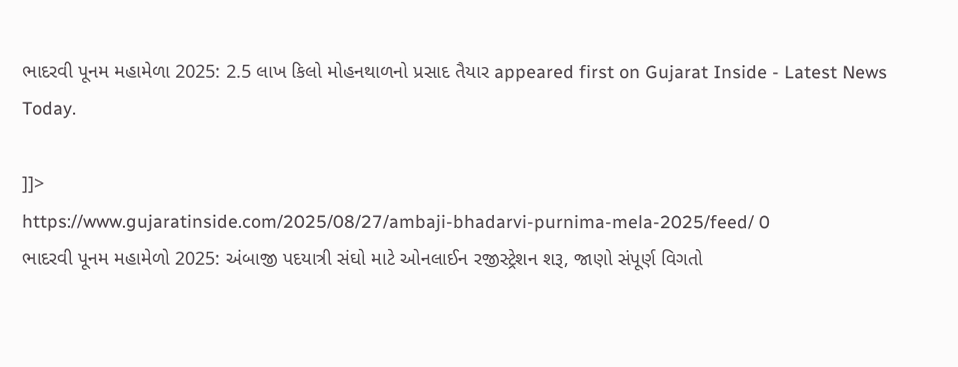ભાદરવી પૂનમ મહામેળા 2025: 2.5 લાખ કિલો મોહનથાળનો પ્રસાદ તૈયાર appeared first on Gujarat Inside - Latest News Today.

]]>
https://www.gujaratinside.com/2025/08/27/ambaji-bhadarvi-purnima-mela-2025/feed/ 0
ભાદરવી પૂનમ મહામેળો 2025: અંબાજી પદયાત્રી સંઘો માટે ઓનલાઈન રજીસ્ટ્રેશન શરૂ, જાણો સંપૂર્ણ વિગતો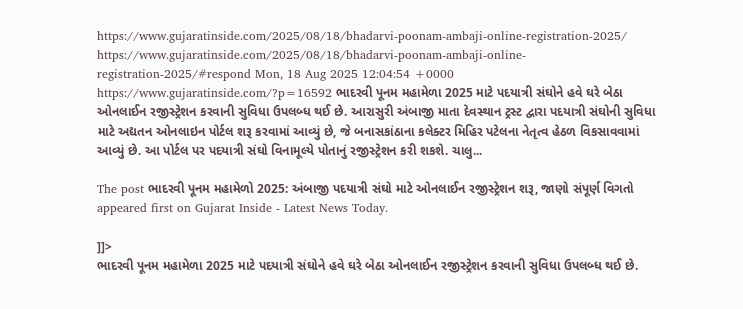https://www.gujaratinside.com/2025/08/18/bhadarvi-poonam-ambaji-online-registration-2025/ https://www.gujaratinside.com/2025/08/18/bhadarvi-poonam-ambaji-online-registration-2025/#respond Mon, 18 Aug 2025 12:04:54 +0000 https://www.gujaratinside.com/?p=16592 ભાદરવી પૂનમ મહામેળા 2025 માટે પદયાત્રી સંઘોને હવે ઘરે બેઠા ઓનલાઈન રજીસ્ટ્રેશન કરવાની સુવિધા ઉપલબ્ધ થઈ છે. આરાસુરી અંબાજી માતા દેવસ્થાન ટ્રસ્ટ દ્વારા પદયાત્રી સંઘોની સુવિધા માટે અદ્યતન ઓનલાઇન પોર્ટલ શરૂ કરવામાં આવ્યું છે, જે બનાસકાંઠાના કલેક્ટર મિહિર પટેલના નેતૃત્વ હેઠળ વિકસાવવામાં આવ્યું છે. આ પોર્ટલ પર પદયાત્રી સંઘો વિનામૂલ્યે પોતાનું રજીસ્ટ્રેશન કરી શકશે. ચાલુ...

The post ભાદરવી પૂનમ મહામેળો 2025: અંબાજી પદયાત્રી સંઘો માટે ઓનલાઈન રજીસ્ટ્રેશન શરૂ, જાણો સંપૂર્ણ વિગતો appeared first on Gujarat Inside - Latest News Today.

]]>
ભાદરવી પૂનમ મહામેળા 2025 માટે પદયાત્રી સંઘોને હવે ઘરે બેઠા ઓનલાઈન રજીસ્ટ્રેશન કરવાની સુવિધા ઉપલબ્ધ થઈ છે.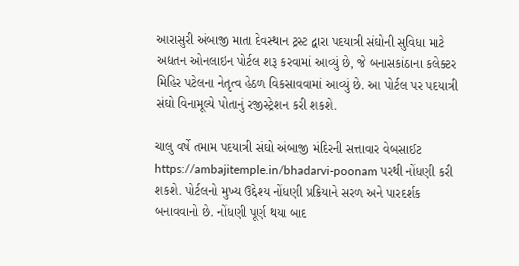આરાસુરી અંબાજી માતા દેવસ્થાન ટ્રસ્ટ દ્વારા પદયાત્રી સંઘોની સુવિધા માટે અદ્યતન ઓનલાઇન પોર્ટલ શરૂ કરવામાં આવ્યું છે, જે બનાસકાંઠાના કલેક્ટર મિહિર પટેલના નેતૃત્વ હેઠળ વિકસાવવામાં આવ્યું છે. આ પોર્ટલ પર પદયાત્રી સંઘો વિનામૂલ્યે પોતાનું રજીસ્ટ્રેશન કરી શકશે.

ચાલુ વર્ષે તમામ પદયાત્રી સંઘો અંબાજી મંદિરની સત્તાવાર વેબસાઈટ https://ambajitemple.in/bhadarvi-poonam પરથી નોંધણી કરી શકશે. પોર્ટલનો મુખ્ય ઉદ્દેશ્ય નોંધણી પ્રક્રિયાને સરળ અને પારદર્શક બનાવવાનો છે. નોંધણી પૂર્ણ થયા બાદ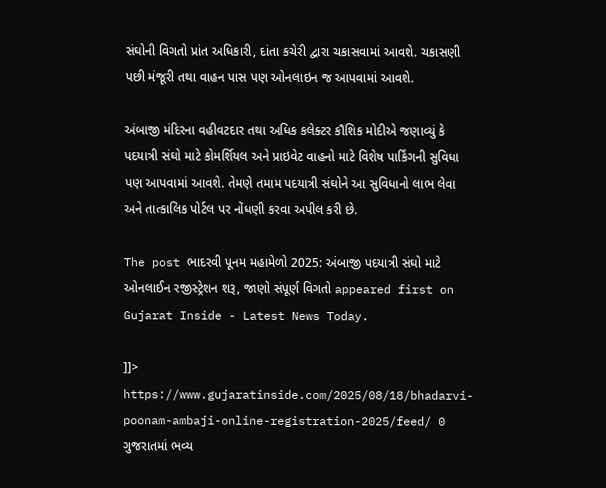સંઘોની વિગતો પ્રાંત અધિકારી, દાંતા કચેરી દ્વારા ચકાસવામાં આવશે. ચકાસણી પછી મંજૂરી તથા વાહન પાસ પણ ઓનલાઇન જ આપવામાં આવશે.

અંબાજી મંદિરના વહીવટદાર તથા અધિક કલેક્ટર કૌશિક મોદીએ જણાવ્યું કે પદયાત્રી સંઘો માટે કોમર્શિયલ અને પ્રાઇવેટ વાહનો માટે વિશેષ પાર્કિંગની સુવિધા પણ આપવામાં આવશે. તેમણે તમામ પદયાત્રી સંઘોને આ સુવિધાનો લાભ લેવા અને તાત્કાલિક પોર્ટલ પર નોંધણી કરવા અપીલ કરી છે.

The post ભાદરવી પૂનમ મહામેળો 2025: અંબાજી પદયાત્રી સંઘો માટે ઓનલાઈન રજીસ્ટ્રેશન શરૂ, જાણો સંપૂર્ણ વિગતો appeared first on Gujarat Inside - Latest News Today.

]]>
https://www.gujaratinside.com/2025/08/18/bhadarvi-poonam-ambaji-online-registration-2025/feed/ 0
ગુજરાતમાં ભવ્ય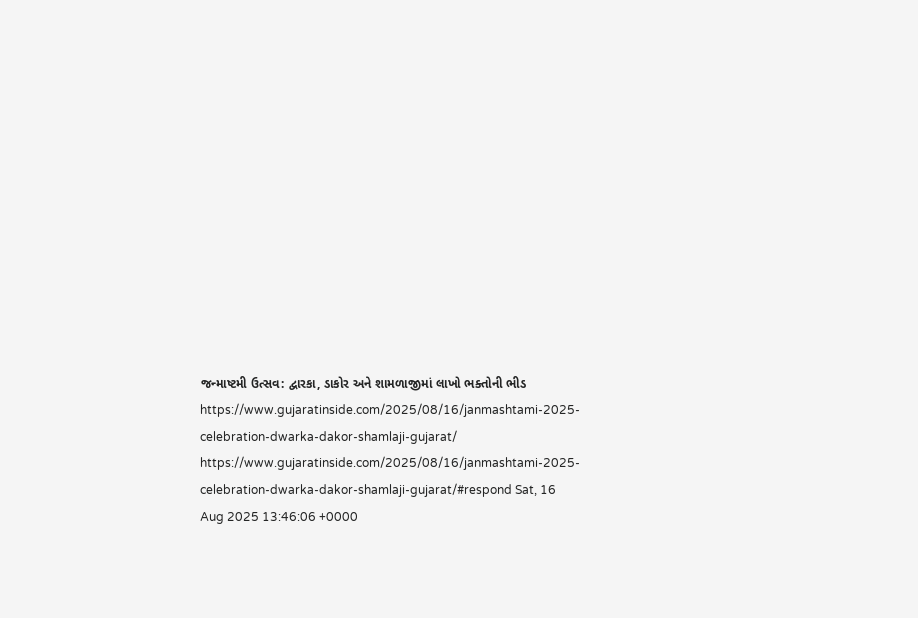જન્માષ્ટમી ઉત્સવ: દ્વારકા, ડાકોર અને શામળાજીમાં લાખો ભક્તોની ભીડ https://www.gujaratinside.com/2025/08/16/janmashtami-2025-celebration-dwarka-dakor-shamlaji-gujarat/ https://www.gujaratinside.com/2025/08/16/janmashtami-2025-celebration-dwarka-dakor-shamlaji-gujarat/#respond Sat, 16 Aug 2025 13:46:06 +0000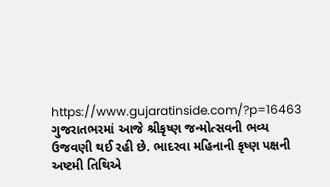https://www.gujaratinside.com/?p=16463 ગુજરાતભરમાં આજે શ્રીકૃષ્ણ જન્મોત્સવની ભવ્ય ઉજવણી થઈ રહી છે. ભાદરવા મહિનાની કૃષ્ણ પક્ષની અષ્ટમી તિથિએ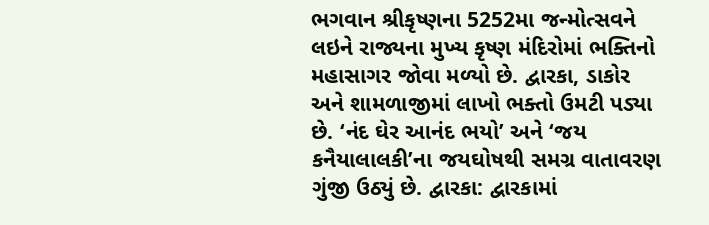ભગવાન શ્રીકૃષ્ણના 5252મા જન્મોત્સવને લઇને રાજ્યના મુખ્ય કૃષ્ણ મંદિરોમાં ભક્તિનો મહાસાગર જોવા મળ્યો છે. દ્વારકા, ડાકોર અને શામળાજીમાં લાખો ભક્તો ઉમટી પડ્યા છે. ‘નંદ ઘેર આનંદ ભયો’ અને ‘જય કનૈયાલાલકી’ના જયઘોષથી સમગ્ર વાતાવરણ ગુંજી ઉઠ્યું છે. દ્વારકા: દ્વારકામાં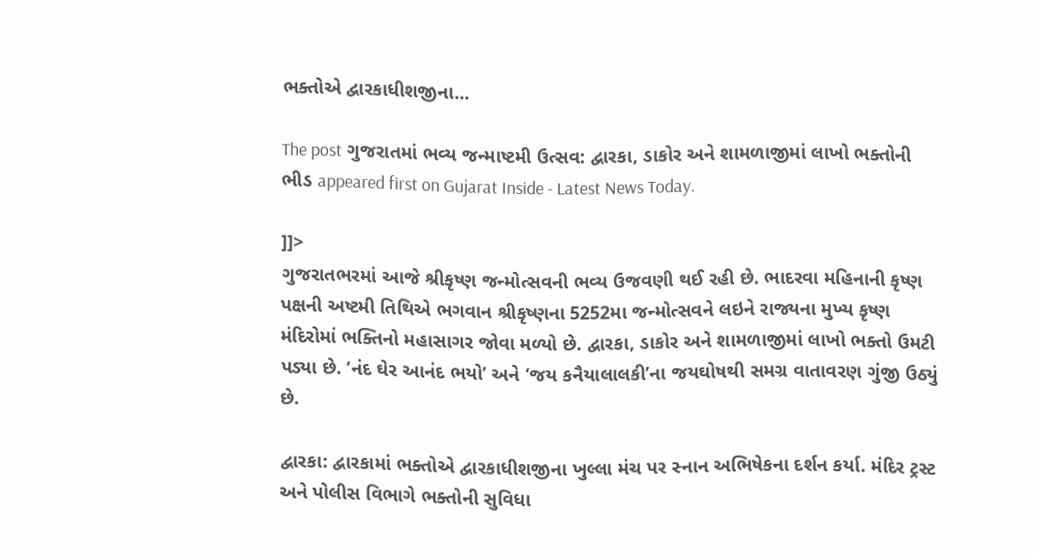ભક્તોએ દ્વારકાધીશજીના...

The post ગુજરાતમાં ભવ્ય જન્માષ્ટમી ઉત્સવ: દ્વારકા, ડાકોર અને શામળાજીમાં લાખો ભક્તોની ભીડ appeared first on Gujarat Inside - Latest News Today.

]]>
ગુજરાતભરમાં આજે શ્રીકૃષ્ણ જન્મોત્સવની ભવ્ય ઉજવણી થઈ રહી છે. ભાદરવા મહિનાની કૃષ્ણ પક્ષની અષ્ટમી તિથિએ ભગવાન શ્રીકૃષ્ણના 5252મા જન્મોત્સવને લઇને રાજ્યના મુખ્ય કૃષ્ણ મંદિરોમાં ભક્તિનો મહાસાગર જોવા મળ્યો છે. દ્વારકા, ડાકોર અને શામળાજીમાં લાખો ભક્તો ઉમટી પડ્યા છે. ‘નંદ ઘેર આનંદ ભયો’ અને ‘જય કનૈયાલાલકી’ના જયઘોષથી સમગ્ર વાતાવરણ ગુંજી ઉઠ્યું છે.

દ્વારકા: દ્વારકામાં ભક્તોએ દ્વારકાધીશજીના ખુલ્લા મંચ પર સ્નાન અભિષેકના દર્શન કર્યા. મંદિર ટ્રસ્ટ અને પોલીસ વિભાગે ભક્તોની સુવિધા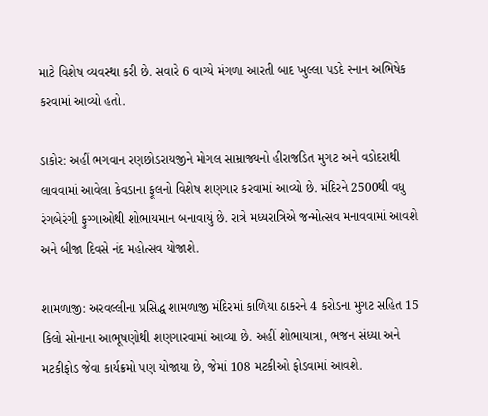માટે વિશેષ વ્યવસ્થા કરી છે. સવારે 6 વાગ્યે મંગળા આરતી બાદ ખુલ્લા પડદે સ્નાન અભિષેક કરવામાં આવ્યો હતો.

ડાકોર: અહીં ભગવાન રણછોડરાયજીને મોગલ સામ્રાજ્યનો હીરાજડિત મુગટ અને વડોદરાથી લાવવામાં આવેલા કેવડાના ફૂલનો વિશેષ શણગાર કરવામાં આવ્યો છે. મંદિરને 2500થી વધુ રંગબેરંગી ફુગ્ગાઓથી શોભાયમાન બનાવાયું છે. રાત્રે મધ્યરાત્રિએ જન્મોત્સવ મનાવવામાં આવશે અને બીજા દિવસે નંદ મહોત્સવ યોજાશે.

શામળાજી: અરવલ્લીના પ્રસિદ્ધ શામળાજી મંદિરમાં કાળિયા ઠાકરને 4 કરોડના મુગટ સહિત 15 કિલો સોનાના આભૂષણોથી શણગારવામાં આવ્યા છે. અહીં શોભાયાત્રા, ભજન સંધ્યા અને મટકીફોડ જેવા કાર્યક્રમો પણ યોજાયા છે, જેમાં 108 મટકીઓ ફોડવામાં આવશે.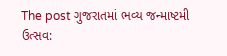The post ગુજરાતમાં ભવ્ય જન્માષ્ટમી ઉત્સવ: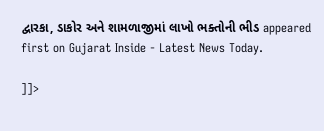દ્વારકા, ડાકોર અને શામળાજીમાં લાખો ભક્તોની ભીડ appeared first on Gujarat Inside - Latest News Today.

]]>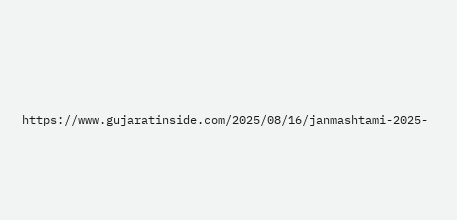https://www.gujaratinside.com/2025/08/16/janmashtami-2025-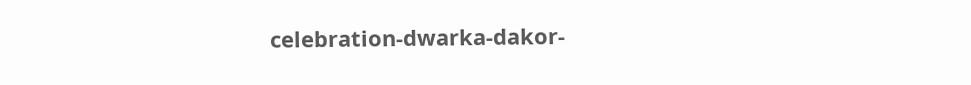celebration-dwarka-dakor-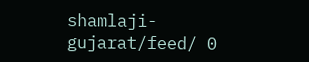shamlaji-gujarat/feed/ 0